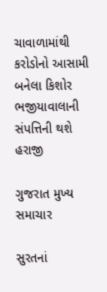ચાવાળામાંથી કરોડોનો આસામી બનેલા કિશોર ભજીયાવાલાની સંપત્તિની થશે હરાજી

ગુજરાત મુખ્ય સમાચાર

સુરતનાં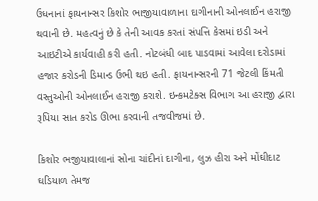ઉધનાનાં ફાયનાન્સર કિશોર ભાજીયાવાળાના દાગીનાની ઓનલાઈન હરાજી થવાની છે. મહત્વનું છે કે તેની આવક કરતાં સંપત્તિ કેસમાં ઇડી અને આઇટીએ કાર્યવાહી કરી હતી. નોટબંધી બાદ પાડવામાં આવેલા દરોડામાં હજાર કરોડની ડિમાન્ડ ઉભી થઇ હતી. ફાયનાન્સરની 71 જેટલી કિંમતી વસ્તુઓની ઓનલાઈન હરાજી કરાશે. ઇન્કમટેક્સ વિભાગ આ હરાજી દ્વારા રૂપિયા સાત કરોડ ઊભા કરવાની તજવીજમાં છે.

કિશોર ભજીયાવાલાનાં સોના ચાંદીનાં દાગીના, લુઝ હીરા અને મોંઘીદાટ ઘડિયાળ તેમજ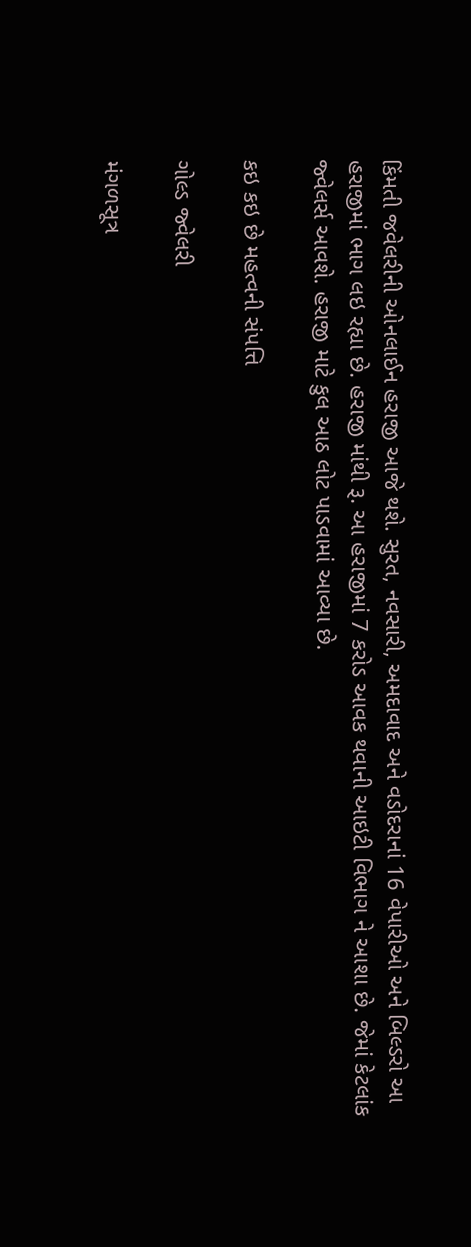કિંમતી જવેલરીની ઓનલાઈન હરાજી આજે થશે. સુરત, નવસારી, અમદાવાદ અને વડોદરાનાં 16 વેપારીઓ અને બિલ્ડરો આ હરાજીમાં ભાગ લઇ રહ્યા છે. હરાજી માંથી રૂ. આ હરાજીમાં 7 કરોડ આવક થવાની આઇટી વિભાગ ને આશા છે. જેમાં કેટલાંક જ્વેલર્સ આવશે. હરાજી માટે કુલ આઠ લોટ પાડવામાં આવ્યા છે.

કઇ કઇ છે મહત્વની સંપત્તિ

ગોલ્ડ જ્વેલરી

મંગળસૂત્ર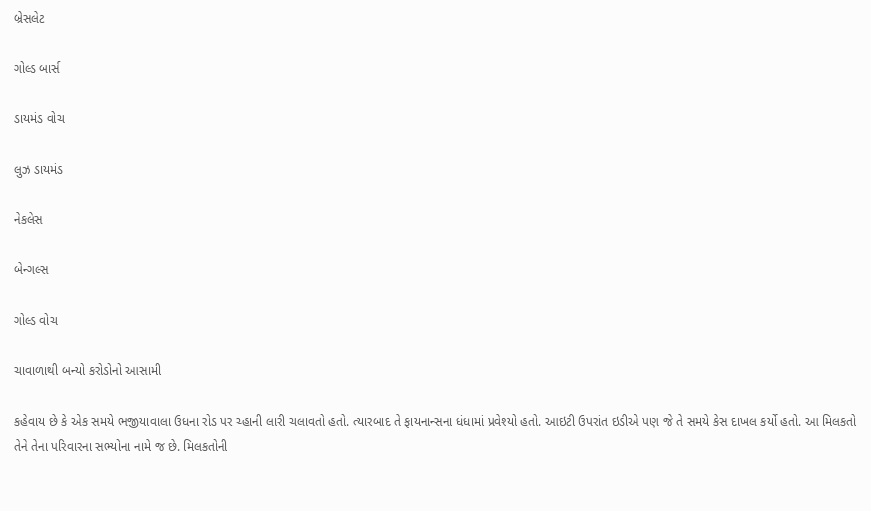બ્રેસલેટ

ગોલ્ડ બાર્સ

ડાયમંડ વોચ

લુઝ ડાયમંડ

નેકલેસ

બેન્ગલ્સ

ગોલ્ડ વોચ

ચાવાળાથી બન્યો કરોડોનો આસામી

કહેવાય છે કે એક સમયે ભજીયાવાલા ઉધના રોડ પર ચ્હાની લારી ચલાવતો હતો. ત્યારબાદ તે ફાયનાન્સના ધંધામાં પ્રવેશ્યો હતો. આઇટી ઉપરાંત ઇડીએ પણ જે તે સમયે કેસ દાખલ કર્યો હતો. આ મિલકતો તેને તેના પરિવારના સભ્યોના નામે જ છે. મિલકતોની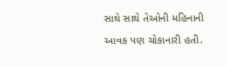સાથે સાથે તેઓની મહિનાની આવક પણ ચોકાનારી હતી.